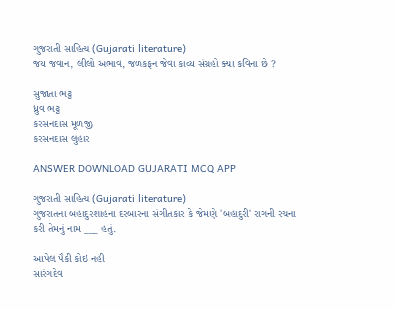ગુજરાતી સાહિત્ય (Gujarati literature)
જય જવાન, લીલો અભાવ, જળકફન જેવા કાવ્ય સંગ્રહો ક્યા કવિના છે ?

સુજાતા ભટ્ટ
ધ્રુવ ભટ્ટ
કરસનદાસ મૂળજી
કરસનદાસ લુહાર

ANSWER DOWNLOAD GUJARATI MCQ APP

ગુજરાતી સાહિત્ય (Gujarati literature)
ગુજરાતના બહાદુરશાહના દરબારના સંગીતકાર કે જેમણે 'બહાદુરી' રાગની રચના કરી તેમનું નામ ___ હતું.

આપેલ પૈકી કોઇ નહી
સારંગદેવ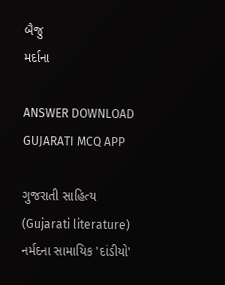બૈજુ
મર્દાના

ANSWER DOWNLOAD GUJARATI MCQ APP

ગુજરાતી સાહિત્ય (Gujarati literature)
નર્મદના સામાયિક 'દાંડીયો'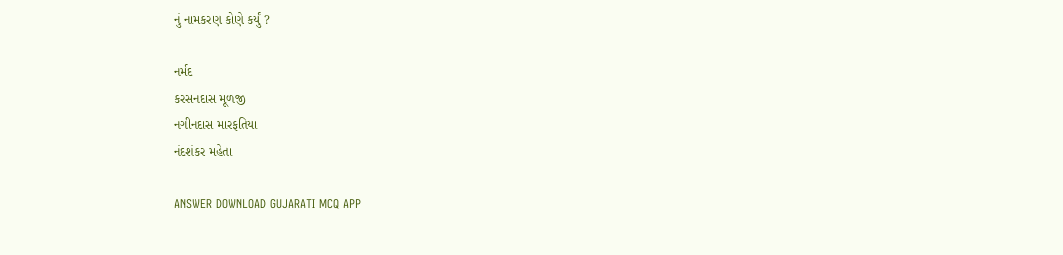નું નામકરણ કોણે કર્યું ?

નર્મદ
કરસનદાસ મૂળજી
નગીનદાસ મારફતિયા
નંદશંકર મહેતા

ANSWER DOWNLOAD GUJARATI MCQ APP